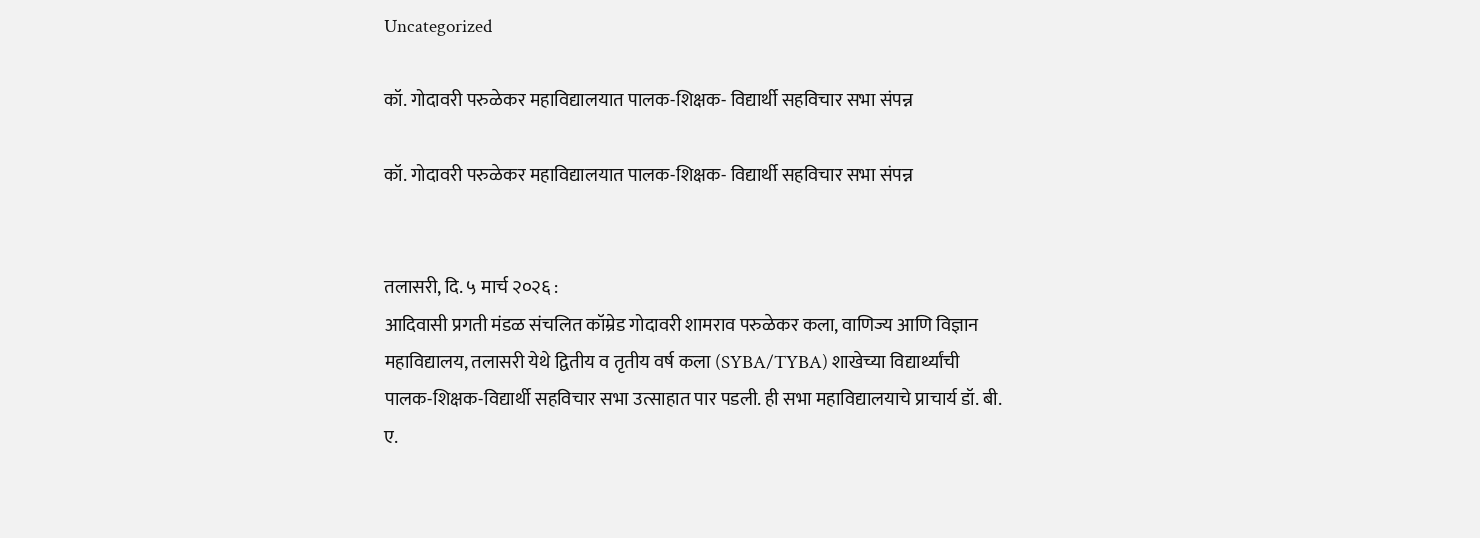Uncategorized

कॉ. गोदावरी परुळेकर महाविद्यालयात पालक-शिक्षक- विद्यार्थी सहविचार सभा संपन्न

कॉ. गोदावरी परुळेकर महाविद्यालयात पालक-शिक्षक- विद्यार्थी सहविचार सभा संपन्न


तलासरी, दि. ५ मार्च २०२६ :
आदिवासी प्रगती मंडळ संचलित कॉम्रेड गोदावरी शामराव परुळेकर कला, वाणिज्य आणि विज्ञान महाविद्यालय, तलासरी येथे द्वितीय व तृतीय वर्ष कला (SYBA/TYBA) शाखेच्या विद्यार्थ्यांची पालक-शिक्षक-विद्यार्थी सहविचार सभा उत्साहात पार पडली. ही सभा महाविद्यालयाचे प्राचार्य डॉ. बी. ए.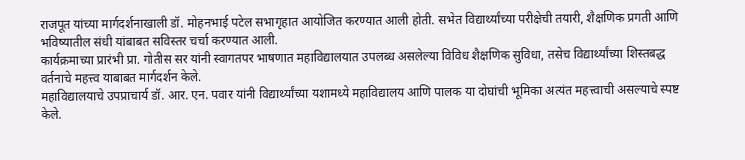राजपूत यांच्या मार्गदर्शनाखाली डॉ. मोहनभाई पटेल सभागृहात आयोजित करण्यात आली होती. सभेत विद्यार्थ्यांच्या परीक्षेची तयारी, शैक्षणिक प्रगती आणि भविष्यातील संधी यांबाबत सविस्तर चर्चा करण्यात आली.
कार्यक्रमाच्या प्रारंभी प्रा. गोतीस सर यांनी स्वागतपर भाषणात महाविद्यालयात उपलब्ध असलेल्या विविध शैक्षणिक सुविधा, तसेच विद्यार्थ्यांच्या शिस्तबद्ध वर्तनाचे महत्त्व याबाबत मार्गदर्शन केले.
महाविद्यालयाचे उपप्राचार्य डॉ. आर. एन. पवार यांनी विद्यार्थ्यांच्या यशामध्ये महाविद्यालय आणि पालक या दोघांची भूमिका अत्यंत महत्त्वाची असल्याचे स्पष्ट केले.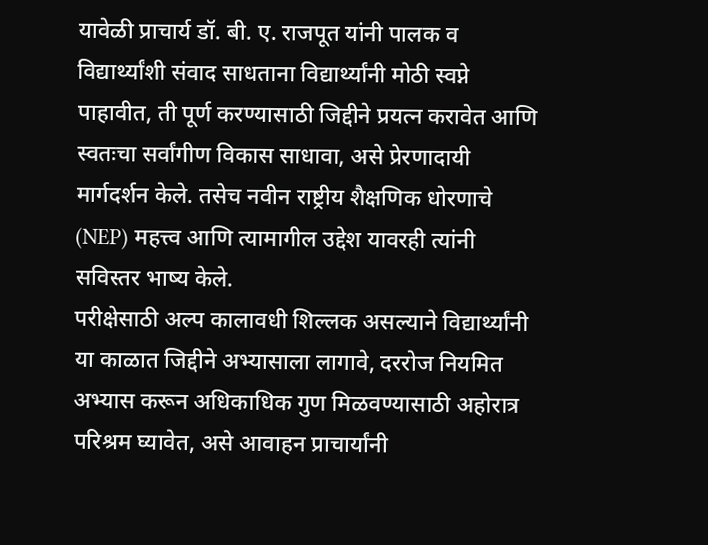यावेळी प्राचार्य डॉ. बी. ए. राजपूत यांनी पालक व विद्यार्थ्यांशी संवाद साधताना विद्यार्थ्यांनी मोठी स्वप्ने पाहावीत, ती पूर्ण करण्यासाठी जिद्दीने प्रयत्न करावेत आणि स्वतःचा सर्वांगीण विकास साधावा, असे प्रेरणादायी मार्गदर्शन केले. तसेच नवीन राष्ट्रीय शैक्षणिक धोरणाचे (NEP) महत्त्व आणि त्यामागील उद्देश यावरही त्यांनी सविस्तर भाष्य केले.
परीक्षेसाठी अल्प कालावधी शिल्लक असल्याने विद्यार्थ्यांनी या काळात जिद्दीने अभ्यासाला लागावे, दररोज नियमित अभ्यास करून अधिकाधिक गुण मिळवण्यासाठी अहोरात्र परिश्रम घ्यावेत, असे आवाहन प्राचार्यांनी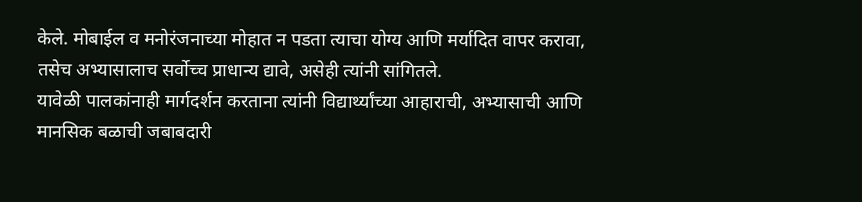केले. मोबाईल व मनोरंजनाच्या मोहात न पडता त्याचा योग्य आणि मर्यादित वापर करावा, तसेच अभ्यासालाच सर्वोच्च प्राधान्य द्यावे, असेही त्यांनी सांगितले.
यावेळी पालकांनाही मार्गदर्शन करताना त्यांनी विद्यार्थ्यांच्या आहाराची, अभ्यासाची आणि मानसिक बळाची जबाबदारी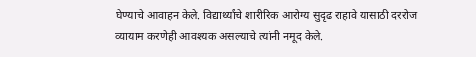घेण्याचे आवाहन केले. विद्यार्थ्यांचे शारीरिक आरोग्य सुदृढ राहावे यासाठी दररोज व्यायाम करणेही आवश्यक असल्याचे त्यांनी नमूद केले.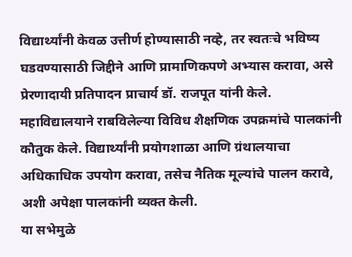विद्यार्थ्यांनी केवळ उत्तीर्ण होण्यासाठी नव्हे, तर स्वतःचे भविष्य घडवण्यासाठी जिद्दीने आणि प्रामाणिकपणे अभ्यास करावा, असे प्रेरणादायी प्रतिपादन प्राचार्य डॉ. राजपूत यांनी केले.
महाविद्यालयाने राबविलेल्या विविध शैक्षणिक उपक्रमांचे पालकांनी कौतुक केले. विद्यार्थ्यांनी प्रयोगशाळा आणि ग्रंथालयाचा अधिकाधिक उपयोग करावा, तसेच नैतिक मूल्यांचे पालन करावे, अशी अपेक्षा पालकांनी व्यक्त केली.
या सभेमुळे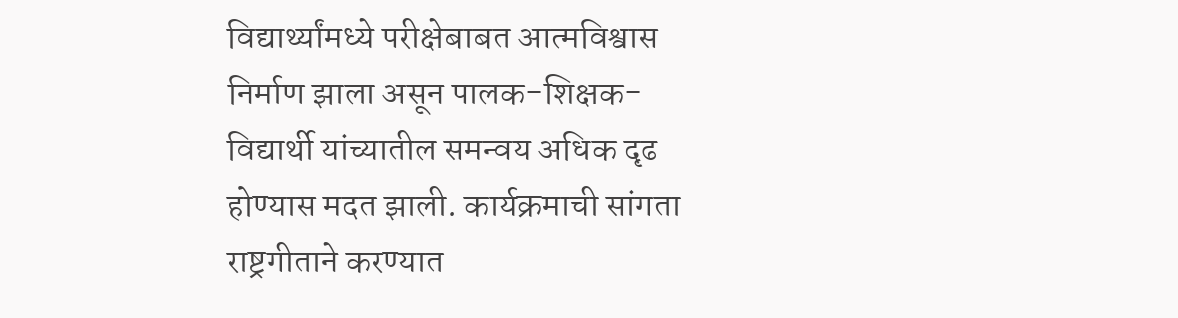विद्यार्थ्यांमध्ये परीक्षेबाबत आत्मविश्वास निर्माण झाला असून पालक-शिक्षक-विद्यार्थी यांच्यातील समन्वय अधिक दृढ होण्यास मदत झाली. कार्यक्रमाची सांगता राष्ट्रगीताने करण्यात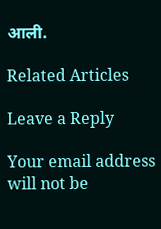आली.

Related Articles

Leave a Reply

Your email address will not be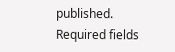published. Required fields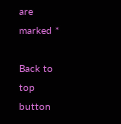are marked *

Back to top button